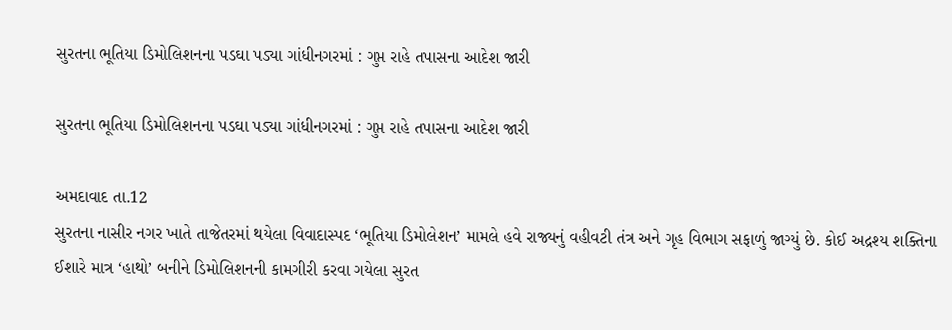સુરતના ભૂતિયા ડિમોલિશનના પડઘા પડ્યા ગાંધીનગરમાં : ગુપ્ત રાહે તપાસના આદેશ જારી

સુરતના ભૂતિયા ડિમોલિશનના પડઘા પડ્યા ગાંધીનગરમાં : ગુપ્ત રાહે તપાસના આદેશ જારી

અમદાવાદ તા.12
સુરતના નાસીર નગર ખાતે તાજેતરમાં થયેલા વિવાદાસ્પદ ‘ભૂતિયા ડિમોલેશન’ મામલે હવે રાજ્યનું વહીવટી તંત્ર અને ગૃહ વિભાગ સફાળું જાગ્યું છે. કોઈ અદ્રશ્ય શક્તિના ઈશારે માત્ર ‘હાથો’ બનીને ડિમોલિશનની કામગીરી કરવા ગયેલા સુરત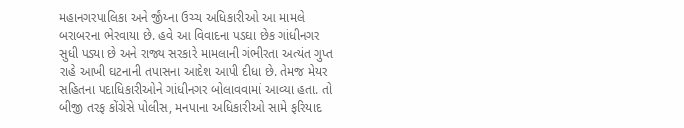મહાનગરપાલિકા અને ર્જીંય્ના ઉચ્ચ અધિકારીઓ આ મામલે બરાબરના ભેરવાયા છે. હવે આ વિવાદના પડઘા છેક ગાંધીનગર સુધી પડ્યા છે અને રાજ્ય સરકારે મામલાની ગંભીરતા અત્યંત ગુપ્ત રાહે આખી ઘટનાની તપાસના આદેશ આપી દીધા છે. તેમજ મેયર સહિતના પદાધિકારીઓને ગાંધીનગર બોલાવવામાં આવ્યા હતા. તો બીજી તરફ કોંગ્રેસે પોલીસ, મનપાના અધિકારીઓ સામે ફરિયાદ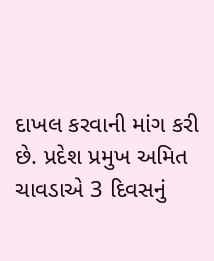દાખલ કરવાની માંગ કરી છે. પ્રદેશ પ્રમુખ અમિત ચાવડાએ 3 દિવસનું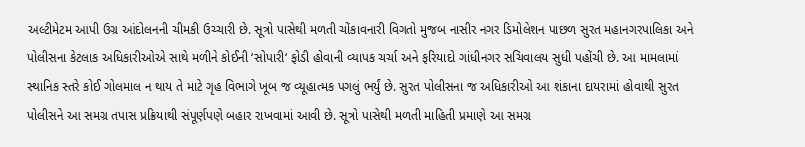અલ્ટીમેટમ આપી ઉગ્ર આંદોલનની ચીમકી ઉચ્ચારી છે. સૂત્રો પાસેથી મળતી ચોંકાવનારી વિગતો મુજબ નાસીર નગર ડિમોલેશન પાછળ સુરત મહાનગરપાલિકા અને પોલીસના કેટલાક અધિકારીઓએ સાથે મળીને કોઈની ‘સોપારી‘ ફોડી હોવાની વ્યાપક ચર્ચા અને ફરિયાદો ગાંધીનગર સચિવાલય સુધી પહોંચી છે. આ મામલામાં સ્થાનિક સ્તરે કોઈ ગોલમાલ ન થાય તે માટે ગૃહ વિભાગે ખૂબ જ વ્યૂહાત્મક પગલું ભર્યું છે. સુરત પોલીસના જ અધિકારીઓ આ શંકાના દાયરામાં હોવાથી સુરત પોલીસને આ સમગ્ર તપાસ પ્રક્રિયાથી સંપૂર્ણપણે બહાર રાખવામાં આવી છે. સૂત્રો પાસેથી મળતી માહિતી પ્રમાણે આ સમગ્ર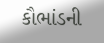કૌભાંડની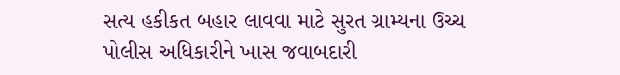સત્ય હકીકત બહાર લાવવા માટે સુરત ગ્રામ્યના ઉચ્ચ પોલીસ અધિકારીને ખાસ જવાબદારી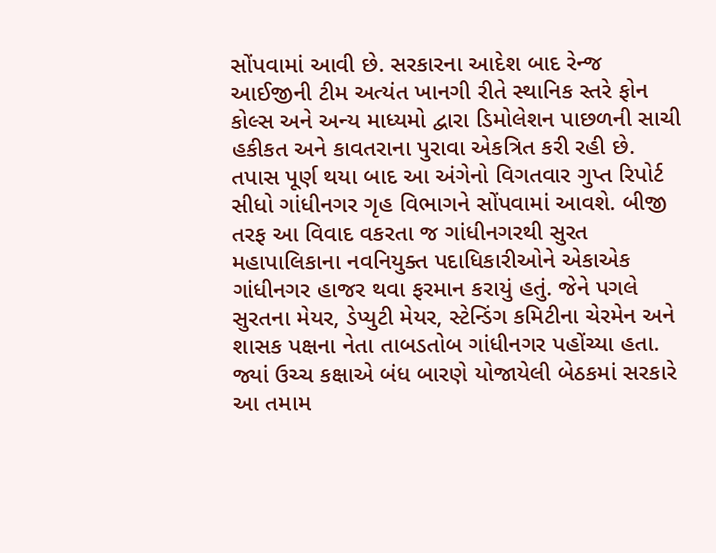સોંપવામાં આવી છે. સરકારના આદેશ બાદ રેન્જ આઈજીની ટીમ અત્યંત ખાનગી રીતે સ્થાનિક સ્તરે ફોન કોલ્સ અને અન્ય માધ્યમો દ્વારા ડિમોલેશન પાછળની સાચી હકીકત અને કાવતરાના પુરાવા એકત્રિત કરી રહી છે. તપાસ પૂર્ણ થયા બાદ આ અંગેનો વિગતવાર ગુપ્ત રિપોર્ટ સીધો ગાંધીનગર ગૃહ વિભાગને સોંપવામાં આવશે. બીજી તરફ આ વિવાદ વકરતા જ ગાંધીનગરથી સુરત મહાપાલિકાના નવનિયુક્ત પદાધિકારીઓને એકાએક ગાંધીનગર હાજર થવા ફરમાન કરાયું હતું. જેને પગલે સુરતના મેયર, ડેપ્યુટી મેયર, સ્ટેન્ડિંગ કમિટીના ચેરમેન અને શાસક પક્ષના નેતા તાબડતોબ ગાંધીનગર પહોંચ્યા હતા. જ્યાં ઉચ્ચ કક્ષાએ બંધ બારણે યોજાયેલી બેઠકમાં સરકારે આ તમામ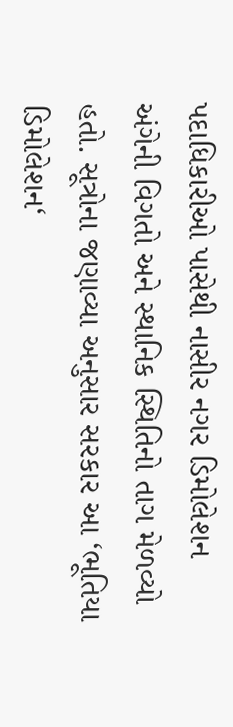પદાધિકારીઓ પાસેથી નાસીર નગર ડિમોલેશન અંગેની વિગતો અને સ્થાનિક સ્થિતિનો તાગ મેળવ્યો હતો. સૂત્રોના જણાવ્યા અનુસાર સરકાર આ ‘ભૂતિયા ડિમોલેશન‘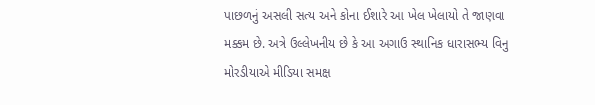પાછળનું અસલી સત્ય અને કોના ઈશારે આ ખેલ ખેલાયો તે જાણવા મક્કમ છે. અત્રે ઉલ્લેખનીય છે કે આ અગાઉ સ્થાનિક ધારાસભ્ય વિનુ મોરડીયાએ મીડિયા સમક્ષ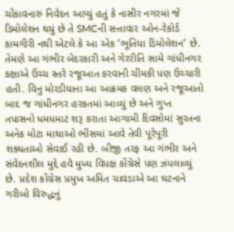ચોંકાવનારું નિવેદન આપ્યું હતું કે નાસીર નગરમાં જે ડિમોલેશન થયું છે તે SMCની સત્તાવાર ઓન-રેકોર્ડ કામગીરી નથી એટલે કે આ એક ‘ભૂતિયા ડિમોલેશન’ છે. તેમણે આ ગંભીર બેદરકારી અને ગેરરીતિ સામે ગાંધીનગર કક્ષાએ ઉચ્ચ સ્તરે રજૂઆત કરવાની ચીમકી પણ ઉચ્ચારી હતી. વિનુ મોરડીયાના આ આક્રમક વલણ અને રજૂઆતો બાદ જ ગાંધીનગર હરકતમાં આવ્યું છે અને ગુપ્ત તપાસનો ધમધમાટ શરૂ કરાતા આગામી દિવસોમાં સુરતના અનેક મોટા માથાઓ ભીંસમાં આવે તેવી પૂરેપૂરી શક્યતાઓ સેવાઈ રહી છે. બીજી તરફ આ ગંભીર અને સંવેદનશીલ મુદ્દે હવે મુખ્ય વિપક્ષ કોંગ્રેસે પણ ઝંપલાવ્યું છે. પ્રદેશ કોંગ્રેસ પ્રમુખ અમિત ચાવડાએ આ ઘટનાને ગરીબો વિરુદ્ધનું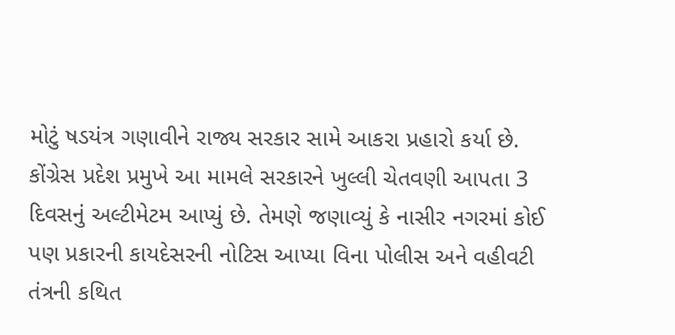મોટું ષડયંત્ર ગણાવીને રાજ્ય સરકાર સામે આકરા પ્રહારો કર્યા છે. કોંગ્રેસ પ્રદેશ પ્રમુખે આ મામલે સરકારને ખુલ્લી ચેતવણી આપતા 3 દિવસનું અલ્ટીમેટમ આપ્યું છે. તેમણે જણાવ્યું કે નાસીર નગરમાં કોઈ પણ પ્રકારની કાયદેસરની નોટિસ આપ્યા વિના પોલીસ અને વહીવટી તંત્રની કથિત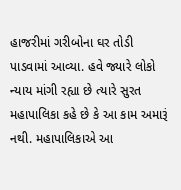હાજરીમાં ગરીબોના ઘર તોડી પાડવામાં આવ્યા. હવે જ્યારે લોકો ન્યાય માંગી રહ્યા છે ત્યારે સુરત મહાપાલિકા કહે છે કે આ કામ અમારૂં નથી. મહાપાલિકાએ આ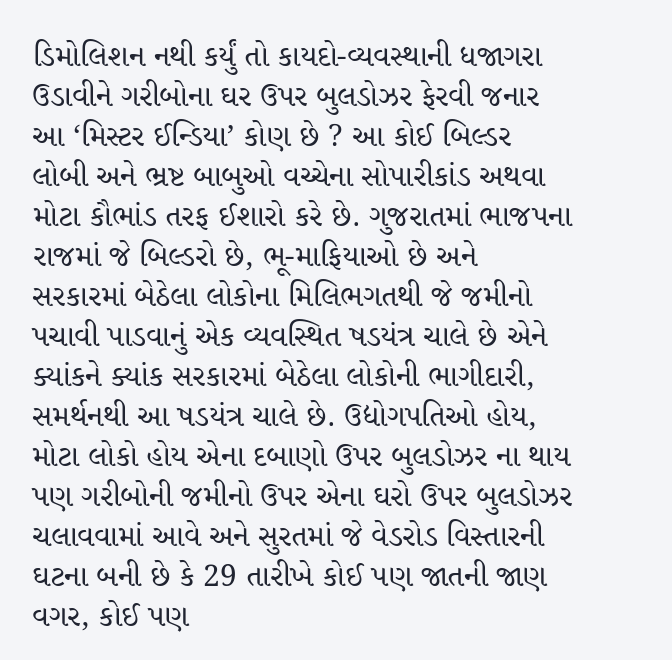ડિમોલિશન નથી કર્યું તો કાયદો-વ્યવસ્થાની ધજાગરા ઉડાવીને ગરીબોના ઘર ઉપર બુલડોઝર ફેરવી જનાર આ ‘મિસ્ટર ઈન્ડિયા’ કોણ છે ? આ કોઈ બિલ્ડર લોબી અને ભ્રષ્ટ બાબુઓ વચ્ચેના સોપારીકાંડ અથવા મોટા કૌભાંડ તરફ ઈશારો કરે છે. ગુજરાતમાં ભાજપના રાજમાં જે બિલ્ડરો છે, ભૂ-માફિયાઓ છે અને સરકારમાં બેઠેલા લોકોના મિલિભગતથી જે જમીનો પચાવી પાડવાનું એક વ્યવસ્થિત ષડયંત્ર ચાલે છે એને ક્યાંકને ક્યાંક સરકારમાં બેઠેલા લોકોની ભાગીદારી, સમર્થનથી આ ષડયંત્ર ચાલે છે. ઉદ્યોગપતિઓ હોય, મોટા લોકો હોય એના દબાણો ઉપર બુલડોઝર ના થાય પણ ગરીબોની જમીનો ઉપર એના ઘરો ઉપર બુલડોઝર ચલાવવામાં આવે અને સુરતમાં જે વેડરોડ વિસ્તારની ઘટના બની છે કે 29 તારીખે કોઈ પણ જાતની જાણ વગર, કોઈ પણ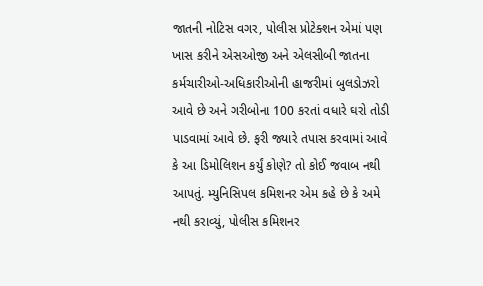જાતની નોટિસ વગર, પોલીસ પ્રોટેક્શન એમાં પણ ખાસ કરીને એસઓજી અને એલસીબી જાતના કર્મચારીઓ-અધિકારીઓની હાજરીમાં બુલડોઝરો આવે છે અને ગરીબોના 100 કરતાં વધારે ઘરો તોડી પાડવામાં આવે છે. ફરી જ્યારે તપાસ કરવામાં આવે કે આ ડિમોલિશન કર્યું કોણે? તો કોઈ જવાબ નથી આપતું. મ્યુનિસિપલ કમિશનર એમ કહે છે કે અમે નથી કરાવ્યું, પોલીસ કમિશનર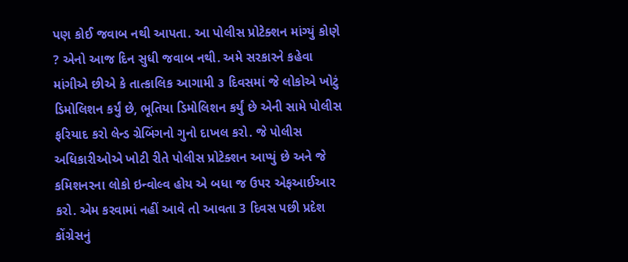પણ કોઈ જવાબ નથી આપતા. આ પોલીસ પ્રોટેક્શન માંગ્યું કોણે ? એનો આજ દિન સુધી જવાબ નથી. અમે સરકારને કહેવા માંગીએ છીએ કે તાત્કાલિક આગામી ૩ દિવસમાં જે લોકોએ ખોટું ડિમોલિશન કર્યું છે, ભૂતિયા ડિમોલિશન કર્યું છે એની સામે પોલીસ ફરિયાદ કરો લેન્ડ ગ્રેબિંગનો ગુનો દાખલ કરો. જે પોલીસ અધિકારીઓએ ખોટી રીતે પોલીસ પ્રોટેક્શન આપ્યું છે અને જે કમિશનરના લોકો ઇન્વોલ્વ હોય એ બધા જ ઉપર એફઆઈઆર કરો. એમ કરવામાં નહીં આવે તો આવતા 3 દિવસ પછી પ્રદેશ કોંગ્રેસનું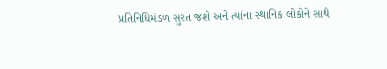પ્રતિનિધિમંડળ સુરત જશે અને ત્યાંના સ્થાનિક લોકોને સાથે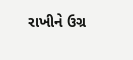રાખીને ઉગ્ર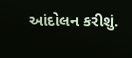આંદોલન કરીશું.